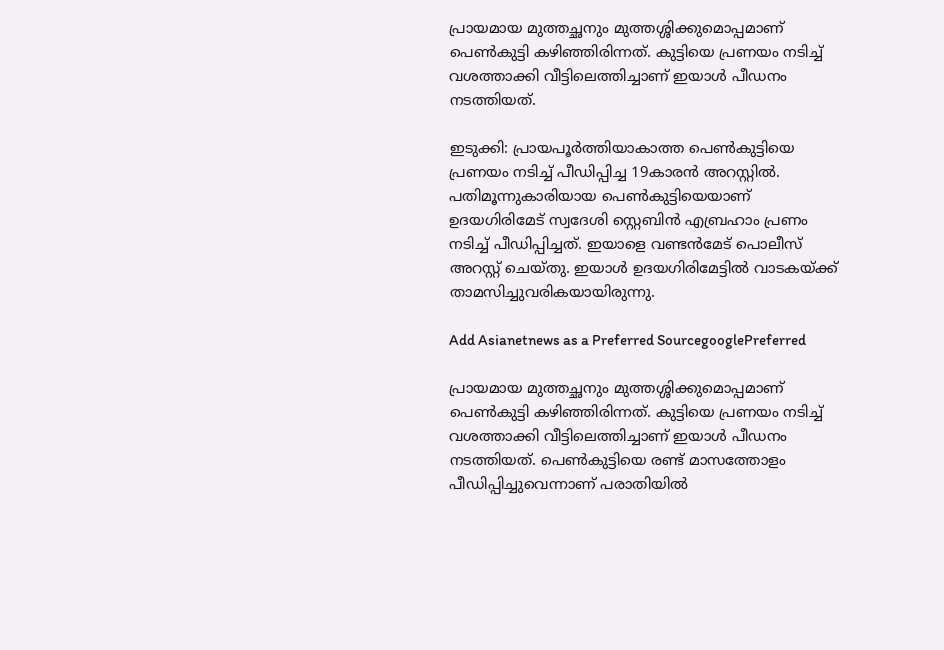പ്രായമായ മുത്തച്ഛനും മുത്തശ്ശിക്കുമൊപ്പമാണ് പെൺകുട്ടി കഴിഞ്ഞിരിന്നത്. കുട്ടിയെ പ്രണയം നടിച്ച് വശത്താക്കി വീട്ടിലെത്തിച്ചാണ് ഇയാൾ പീഡനം നടത്തിയത്.

ഇടുക്കി: പ്രായപൂ‍ർത്തിയാകാത്ത പെൺകുട്ടിയെ പ്രണയം നടിച്ച് പീഡിപ്പിച്ച 19കാരൻ അറസ്റ്റിൽ. പതിമൂന്നുകാരിയായ പെൺകുട്ടിയെയാണ് ഉദയഗിരിമേട് സ്വദേശി സ്റ്റെബിൻ എബ്രഹാം പ്രണം നടിച്ച് പീഡിപ്പിച്ചത്. ഇയാളെ വണ്ടൻമേട് പൊലീസ് അറസ്റ്റ് ചെയ്തു. ഇയാൾ ഉദയഗിരിമേട്ടിൽ വാടകയ്ക്ക് താമസിച്ചുവരികയായിരുന്നു.

Add Asianetnews as a Preferred SourcegooglePreferred

പ്രായമായ മുത്തച്ഛനും മുത്തശ്ശിക്കുമൊപ്പമാണ് പെൺകുട്ടി കഴിഞ്ഞിരിന്നത്. കുട്ടിയെ പ്രണയം നടിച്ച് വശത്താക്കി വീട്ടിലെത്തിച്ചാണ് ഇയാൾ പീഡനം നടത്തിയത്. പെൺകുട്ടിയെ രണ്ട് മാസത്തോളം പീഡിപ്പിച്ചുവെന്നാണ് പരാതിയിൽ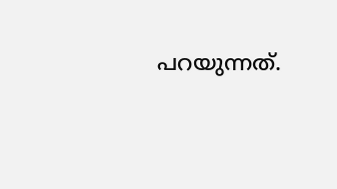പറയുന്നത്.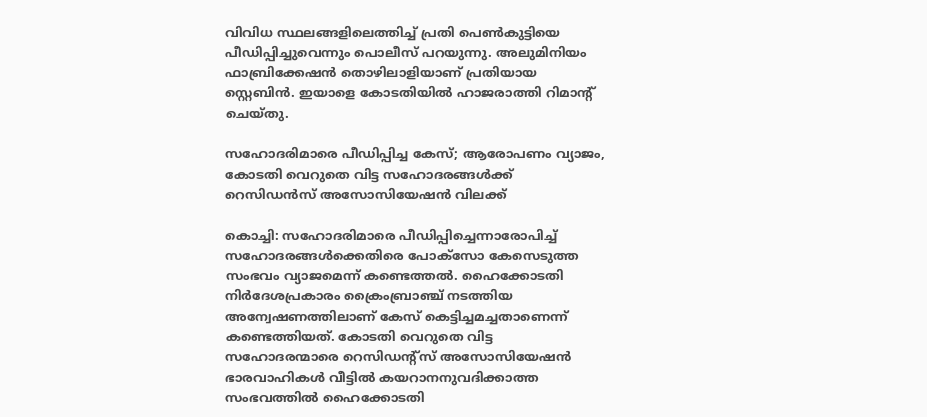വിവിധ സ്ഥലങ്ങളിലെത്തിച്ച് പ്രതി പെൺകുട്ടിയെ പീഡിപ്പിച്ചുവെന്നും പൊലീസ് പറയുന്നു. അലുമിനിയം ഫാബ്രിക്കേഷൻ തൊഴിലാളിയാണ് പ്രതിയായ സ്റ്റെബിൻ. ഇയാളെ കോടതിയിൽ ഹാജരാത്തി റിമാന്റ് ചെയ്തു.

സഹോദരിമാരെ പീഡിപ്പിച്ച കേസ്; ആരോപണം വ്യാജം, കോടതി വെറുതെ വിട്ട സഹോദരങ്ങൾക്ക് റെസിഡൻസ് അസോസിയേഷൻ വിലക്ക്

കൊച്ചി: സഹോദരിമാരെ പീഡിപ്പിച്ചെന്നാരോപിച്ച് സഹോദരങ്ങൾക്കെതിരെ പോക്സോ കേസെടുത്ത സംഭവം വ്യാജമെന്ന് കണ്ടെത്തൽ. ഹൈക്കോടതി നിർദേശപ്രകാരം ക്രൈംബ്രാഞ്ച് നടത്തിയ അന്വേഷണത്തിലാണ് കേസ് കെട്ടിച്ചമച്ചതാണെന്ന് കണ്ടെത്തിയത്. കോടതി വെറുതെ വിട്ട സഹോദരന്മാരെ റെസിഡന്റ്സ് അസോസിയേഷൻ ഭാരവാഹികൾ വീട്ടിൽ കയറാനനുവദിക്കാത്ത സംഭവത്തിൽ ഹൈക്കോടതി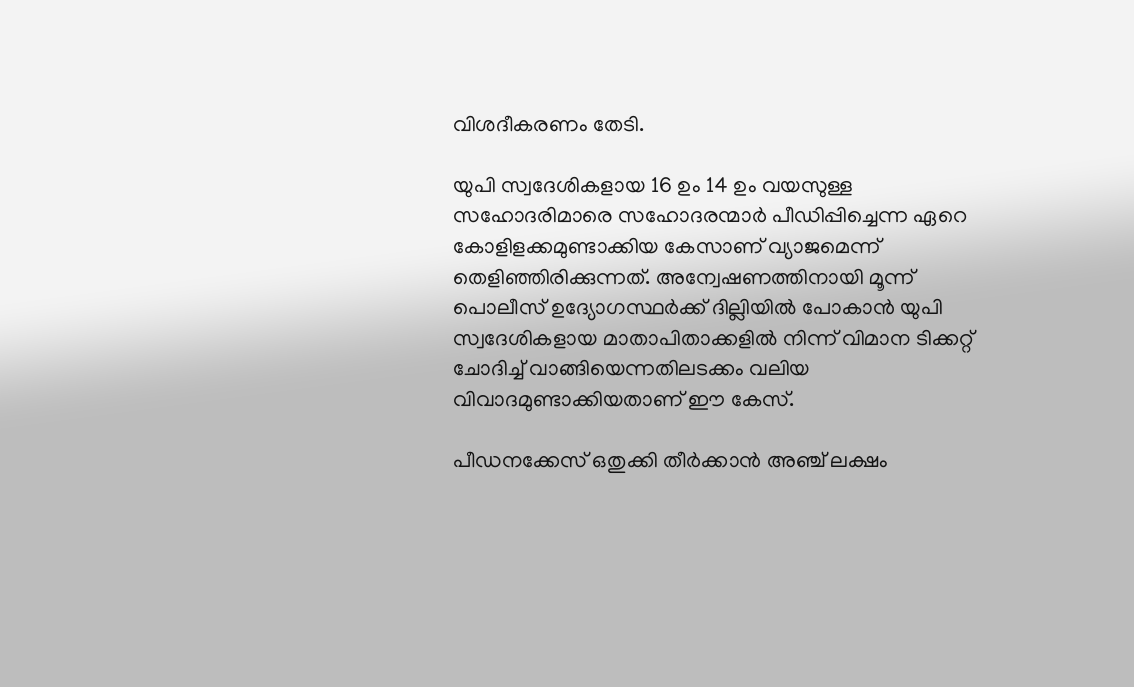വിശദീകരണം തേടി.

യുപി സ്വദേശികളായ 16 ഉം 14 ഉം വയസുള്ള സഹോദരിമാരെ സഹോദരന്മാർ പീഡിപ്പിച്ചെന്ന ഏറെ കോളിളക്കമുണ്ടാക്കിയ കേസാണ് വ്യാജമെന്ന് തെളിഞ്ഞിരിക്കുന്നത്. അന്വേഷണത്തിനായി മൂന്ന് പൊലീസ് ഉദ്യോഗസ്ഥര്‍ക്ക് ദില്ലിയില്‍ പോകാൻ യുപി സ്വദേശികളായ മാതാപിതാക്കളിൽ നിന്ന് വിമാന ടിക്കറ്റ് ചോദിച്ച് വാങ്ങിയെന്നതിലടക്കം വലിയ വിവാദമുണ്ടാക്കിയതാണ് ഈ കേസ്.

പീഡനക്കേസ് ഒതുക്കി തീര്‍ക്കാന്‍ അഞ്ച് ലക്ഷം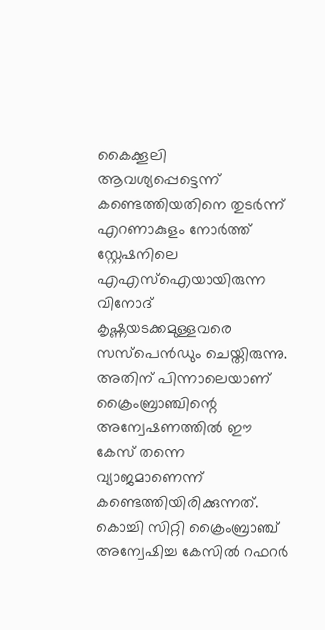കൈക്കൂലി ആവശ്യപ്പെട്ടെന്ന് കണ്ടെത്തിയതിനെ തുടർന്ന് എറണാകുളം നോര്‍ത്ത് സ്റ്റേഷനിലെ എഎസ്ഐയായിരുന്ന വിനോദ് കൃഷ്ണയടക്കമുള്ളവരെ സസ്പെൻഡും ചെയ്തിരുന്നു. അതിന് പിന്നാലെയാണ് ക്രൈംബ്രാഞ്ചിന്റെ അന്വേഷണത്തിൽ ഈ കേസ് തന്നെ വ്യാജമാണെന്ന് കണ്ടെത്തിയിരിക്കുന്നത്. കൊച്ചി സിറ്റി ക്രൈംബ്രാഞ്ച് അന്വേഷിച്ച കേസിൽ റഫറർ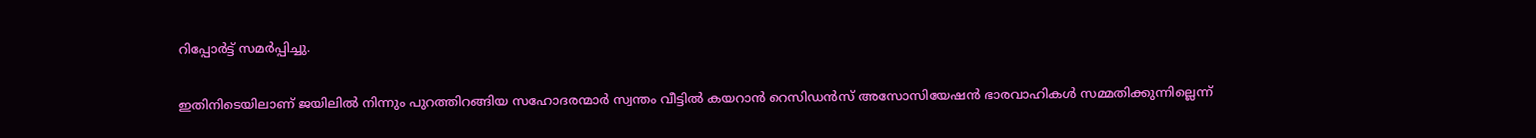റിപ്പോർട്ട് സമർപ്പിച്ചു.

ഇതിനിടെയിലാണ് ജയിലിൽ നിന്നും പുറത്തിറങ്ങിയ സഹോദരന്മാർ സ്വന്തം വീട്ടിൽ കയറാൻ റെസിഡൻസ് അസോസിയേഷൻ ഭാരവാഹികൾ സമ്മതിക്കുന്നില്ലെന്ന്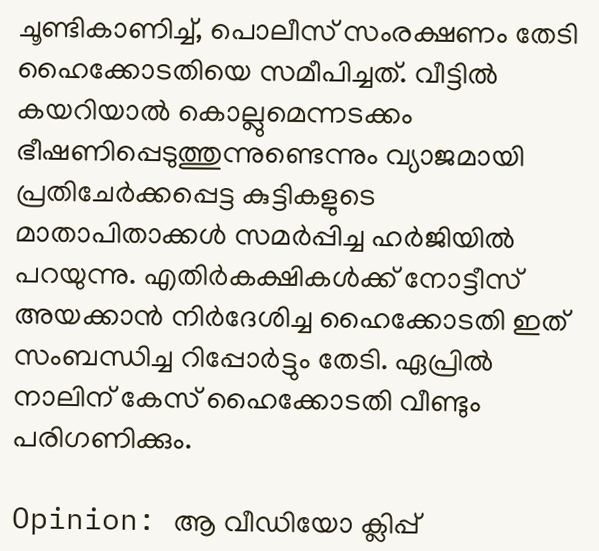ചൂണ്ടികാണിച്ച്, പൊലീസ് സംരക്ഷണം തേടി ഹൈക്കോടതിയെ സമീപിച്ചത്. വീട്ടിൽ കയറിയാൽ കൊല്ലുമെന്നടക്കം ഭീഷണിപ്പെടുത്തുന്നുണ്ടെന്നും വ്യാജമായി പ്രതിചേർക്കപ്പെട്ട കുട്ടികളുടെ മാതാപിതാക്കൾ സമർപ്പിച്ച ഹർജിയിൽ പറയുന്നു. എതിർകക്ഷികൾക്ക് നോട്ടീസ് അയക്കാൻ നിർദേശിച്ച ഹൈക്കോടതി ഇത് സംബന്ധിച്ച റിപ്പോർട്ടും തേടി. ഏപ്രിൽ നാലിന് കേസ് ഹൈക്കോടതി വീണ്ടും പരിഗണിക്കും.

Opinion: ആ വീഡിയോ ക്ലിപ്പ്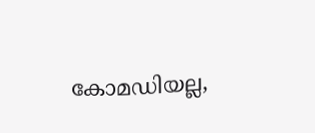കോമഡിയല്ല,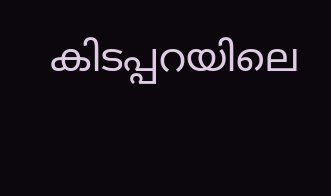കിടപ്പറയിലെ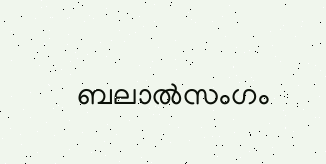ബലാല്‍സംഗം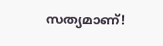സത്യമാണ്!